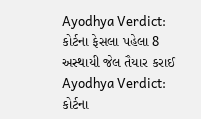Ayodhya Verdict: કોર્ટના ફેસલા પહેલા 8 અસ્થાયી જેલ તૈયાર કરાઈ
Ayodhya Verdict: કોર્ટના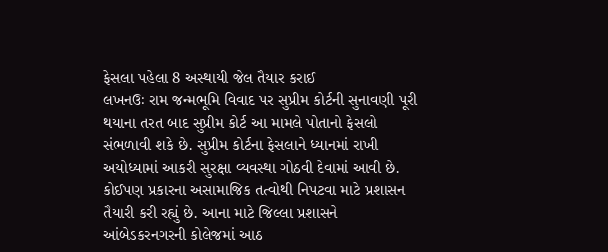ફેસલા પહેલા 8 અસ્થાયી જેલ તૈયાર કરાઈ
લખનઉઃ રામ જન્મભૂમિ વિવાદ પર સુપ્રીમ કોર્ટની સુનાવણી પૂરી થયાના તરત બાદ સુપ્રીમ કોર્ટ આ મામલે પોતાનો ફેસલો સંભળાવી શકે છે. સુપ્રીમ કોર્ટના ફેસલાને ધ્યાનમાં રાખી અયોધ્યામાં આકરી સુરક્ષા વ્યવસ્થા ગોઠવી દેવામાં આવી છે. કોઈપણ પ્રકારના અસામાજિક તત્વોથી નિપટવા માટે પ્રશાસન તૈયારી કરી રહ્યું છે. આના માટે જિલ્લા પ્રશાસને આંબેડકરનગરની કોલેજમાં આઠ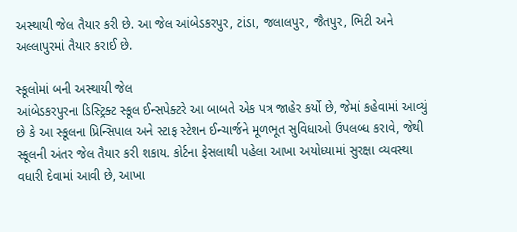અસ્થાયી જેલ તૈયાર કરી છે. આ જેલ આંબેડકરપુર, ટાંડા, જલાલપુર, જૈતપુર, ભિટી અને અલ્લાપુરમાં તૈયાર કરાઈ છે.

સ્કૂલોમાં બની અસ્થાયી જેલ
આંબેડકરપુરના ડિસ્ટ્રિક્ટ સ્કૂલ ઈન્સપેક્ટરે આ બાબતે એક પત્ર જાહેર કર્યો છે, જેમાં કહેવામાં આવ્યું છે કે આ સ્કૂલના પ્રિન્સિપાલ અને સ્ટાફ સ્ટેશન ઈન્ચાર્જને મૂળભૂત સુવિધાઓ ઉપલબ્ધ કરાવે, જેથી સ્કૂલની અંતર જેલ તૈયાર કરી શકાય. કોર્ટના ફેસલાથી પહેલા આખા અયોધ્યામાં સુરક્ષા વ્યવસ્થા વધારી દેવામાં આવી છે, આખા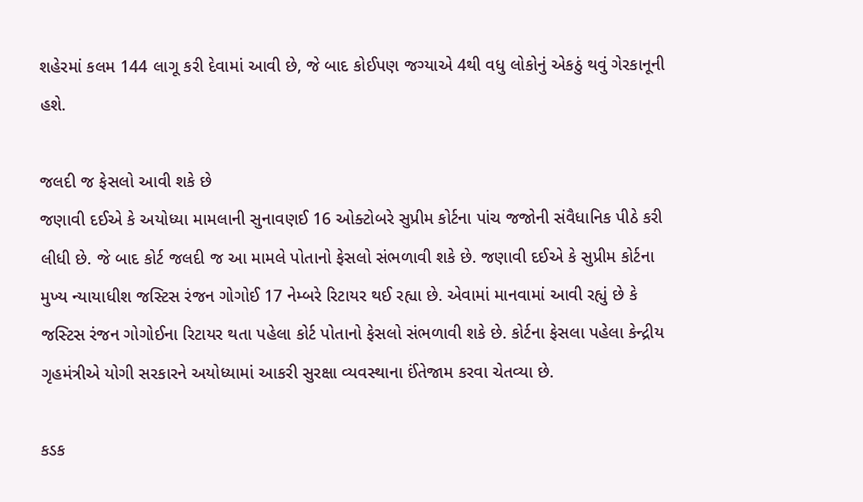શહેરમાં કલમ 144 લાગૂ કરી દેવામાં આવી છે, જે બાદ કોઈપણ જગ્યાએ 4થી વધુ લોકોનું એકઠું થવું ગેરકાનૂની હશે.

જલદી જ ફેસલો આવી શકે છે
જણાવી દઈએ કે અયોધ્યા મામલાની સુનાવણઈ 16 ઓક્ટોબરે સુપ્રીમ કોર્ટના પાંચ જજોની સંવૈધાનિક પીઠે કરી લીધી છે. જે બાદ કોર્ટ જલદી જ આ મામલે પોતાનો ફેસલો સંભળાવી શકે છે. જણાવી દઈએ કે સુપ્રીમ કોર્ટના મુખ્ય ન્યાયાધીશ જસ્ટિસ રંજન ગોગોઈ 17 નેમ્બરે રિટાયર થઈ રહ્યા છે. એવામાં માનવામાં આવી રહ્યું છે કે જસ્ટિસ રંજન ગોગોઈના રિટાયર થતા પહેલા કોર્ટ પોતાનો ફેસલો સંભળાવી શકે છે. કોર્ટના ફેસલા પહેલા કેન્દ્રીય ગૃહમંત્રીએ યોગી સરકારને અયોધ્યામાં આકરી સુરક્ષા વ્યવસ્થાના ઈંતેજામ કરવા ચેતવ્યા છે.

કડક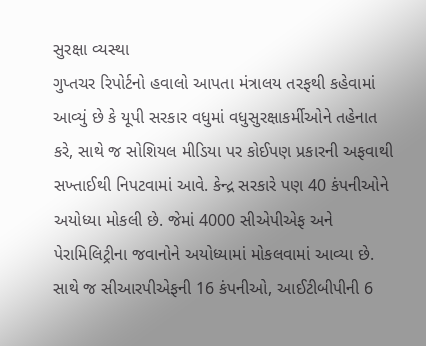સુરક્ષા વ્યસ્થા
ગુપ્તચર રિપોર્ટનો હવાલો આપતા મંત્રાલય તરફથી કહેવામાં આવ્યું છે કે યૂપી સરકાર વધુમાં વધુસુરક્ષાકર્મીઓને તહેનાત કરે, સાથે જ સોશિયલ મીડિયા પર કોઈપણ પ્રકારની અફવાથી સખ્તાઈથી નિપટવામાં આવે. કેન્દ્ર સરકારે પણ 40 કંપનીઓને અયોધ્યા મોકલી છે. જેમાં 4000 સીએપીએફ અને પેરામિલિટ્રીના જવાનોને અયોધ્યામાં મોકલવામાં આવ્યા છે. સાથે જ સીઆરપીએફની 16 કંપનીઓ, આઈટીબીપીની 6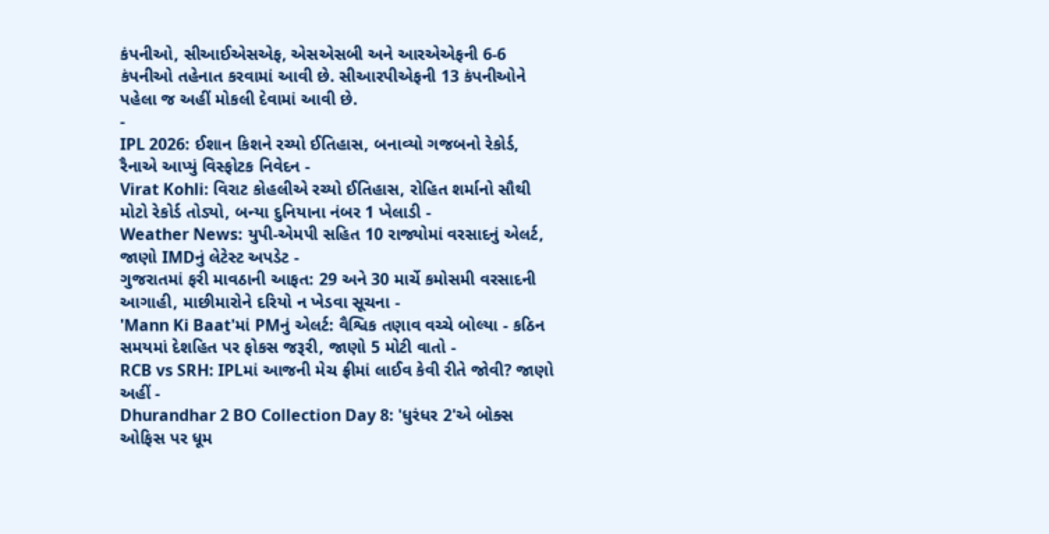કંપનીઓ, સીઆઈએસએફ, એસએસબી અને આરએએફની 6-6 કંપનીઓ તહેનાત કરવામાં આવી છે. સીઆરપીએફની 13 કંપનીઓને પહેલા જ અહીં મોકલી દેવામાં આવી છે.
-
IPL 2026: ઈશાન કિશને રચ્યો ઈતિહાસ, બનાવ્યો ગજબનો રેકોર્ડ, રૈનાએ આપ્યું વિસ્ફોટક નિવેદન -
Virat Kohli: વિરાટ કોહલીએ રચ્યો ઈતિહાસ, રોહિત શર્માનો સૌથી મોટો રેકોર્ડ તોડ્યો, બન્યા દુનિયાના નંબર 1 ખેલાડી -
Weather News: યુપી-એમપી સહિત 10 રાજ્યોમાં વરસાદનું એલર્ટ, જાણો IMDનું લેટેસ્ટ અપડેટ -
ગુજરાતમાં ફરી માવઠાની આફત: 29 અને 30 માર્ચે કમોસમી વરસાદની આગાહી, માછીમારોને દરિયો ન ખેડવા સૂચના -
'Mann Ki Baat'માં PMનું એલર્ટ: વૈશ્વિક તણાવ વચ્ચે બોલ્યા - કઠિન સમયમાં દેશહિત પર ફોકસ જરૂરી, જાણો 5 મોટી વાતો -
RCB vs SRH: IPLમાં આજની મેચ ફ્રીમાં લાઈવ કેવી રીતે જોવી? જાણો અહીં -
Dhurandhar 2 BO Collection Day 8: 'ધુરંધર 2'એ બોક્સ ઓફિસ પર ધૂમ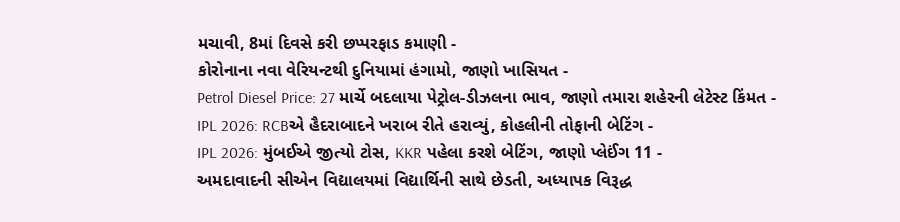મચાવી, 8માં દિવસે કરી છપ્પરફાડ કમાણી -
કોરોનાના નવા વેરિયન્ટથી દુનિયામાં હંગામો, જાણો ખાસિયત -
Petrol Diesel Price: 27 માર્ચે બદલાયા પેટ્રોલ-ડીઝલના ભાવ, જાણો તમારા શહેરની લેટેસ્ટ કિંમત -
IPL 2026: RCBએ હૈદરાબાદને ખરાબ રીતે હરાવ્યું, કોહલીની તોફાની બેટિંગ -
IPL 2026: મુંબઈએ જીત્યો ટોસ, KKR પહેલા કરશે બેટિંગ, જાણો પ્લેઈંગ 11 -
અમદાવાદની સીએન વિદ્યાલયમાં વિદ્યાર્થિની સાથે છેડતી, અધ્યાપક વિરૂદ્ધ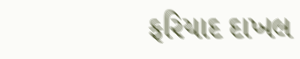ફરિયાદ દાખલ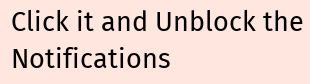Click it and Unblock the Notifications